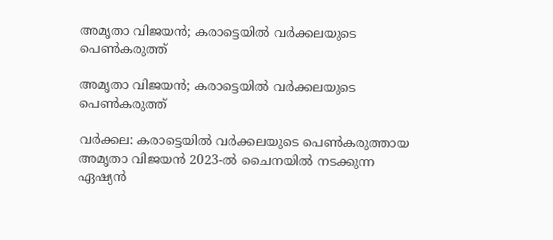അമൃതാ വിജയന്‍; കരാട്ടെയില്‍ വര്‍ക്കലയുടെ പെണ്‍കരുത്ത്

അമൃതാ വിജയന്‍; കരാട്ടെയില്‍ വര്‍ക്കലയുടെ പെണ്‍കരുത്ത്

വര്‍ക്കല: കരാട്ടെയില്‍ വര്‍ക്കലയുടെ പെണ്‍കരുത്തായ അമൃതാ വിജയന്‍ 2023-ല്‍ ചൈനയില്‍ നടക്കുന്ന ഏഷ്യന്‍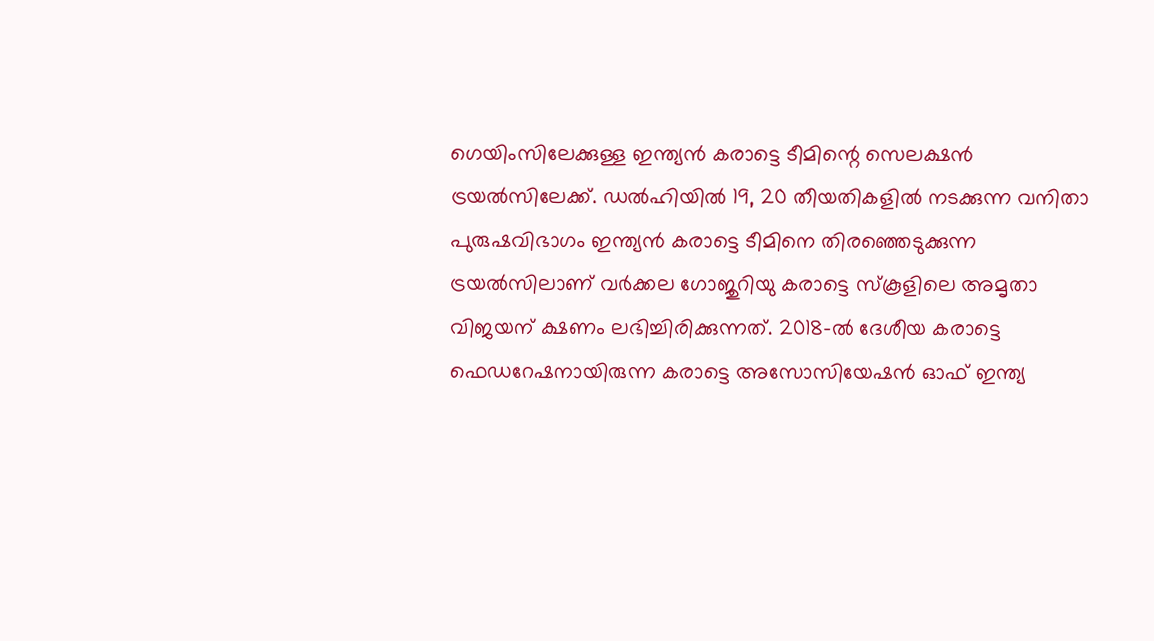ഗെയിംസിലേക്കുള്ള ഇന്ത്യന്‍ കരാട്ടെ ടീമിന്റെ സെലക്ഷന്‍ ട്രയല്‍സിലേക്ക്. ഡല്‍ഹിയില്‍ 19, 20 തീയതികളില്‍ നടക്കുന്ന വനിതാ പുരുഷവിഭാഗം ഇന്ത്യന്‍ കരാട്ടെ ടീമിനെ തിരഞ്ഞെടുക്കുന്ന ട്രയല്‍സിലാണ് വര്‍ക്കല ഗോജുറിയു കരാട്ടെ സ്‌കൂളിലെ അമൃതാ വിജയന് ക്ഷണം ലഭിച്ചിരിക്കുന്നത്. 2018-ല്‍ ദേശീയ കരാട്ടെ ഫെഡറേഷനായിരുന്ന കരാട്ടെ അസോസിയേഷന്‍ ഓഫ് ഇന്ത്യ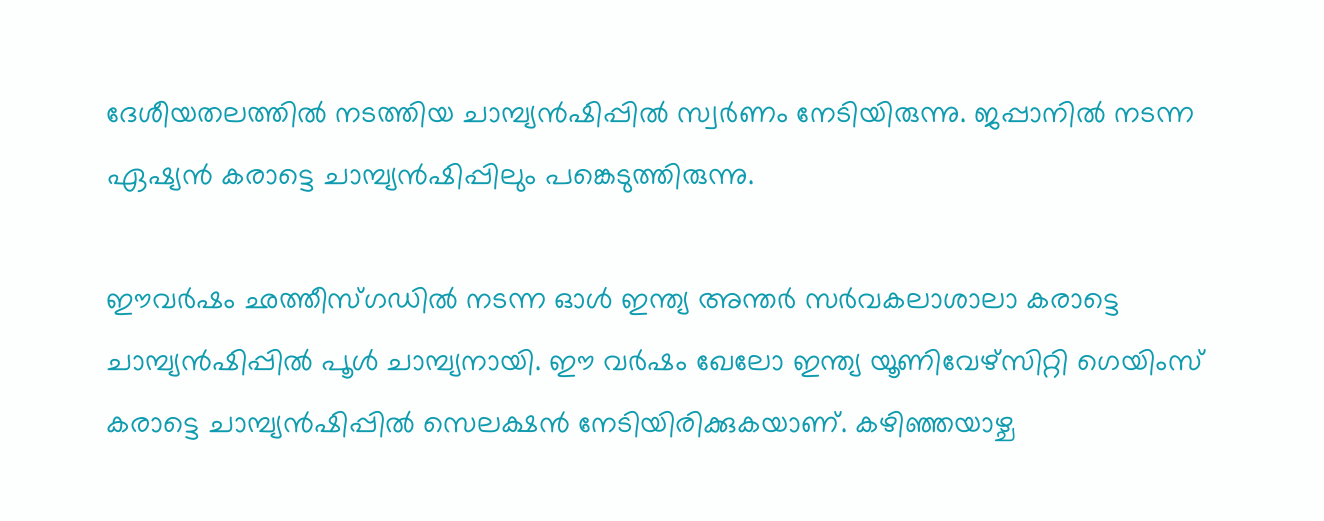ദേശീയതലത്തില്‍ നടത്തിയ ചാമ്പ്യന്‍ഷിപ്പില്‍ സ്വര്‍ണം നേടിയിരുന്നു. ജപ്പാനില്‍ നടന്ന ഏഷ്യന്‍ കരാട്ടെ ചാമ്പ്യന്‍ഷിപ്പിലും പങ്കെടുത്തിരുന്നു.

ഈവര്‍ഷം ഛത്തീസ്ഗഡില്‍ നടന്ന ഓള്‍ ഇന്ത്യ അന്തര്‍ സര്‍വകലാശാലാ കരാട്ടെ ചാമ്പ്യന്‍ഷിപ്പില്‍ പൂള്‍ ചാമ്പ്യനായി. ഈ വര്‍ഷം ഖേലോ ഇന്ത്യ യൂണിവേഴ്‌സിറ്റി ഗെയിംസ് കരാട്ടെ ചാമ്പ്യന്‍ഷിപ്പില്‍ സെലക്ഷന്‍ നേടിയിരിക്കുകയാണ്. കഴിഞ്ഞയാഴ്ച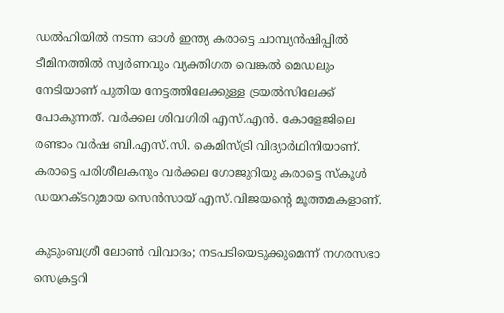ഡല്‍ഹിയില്‍ നടന്ന ഓള്‍ ഇന്ത്യ കരാട്ടെ ചാമ്പ്യന്‍ഷിപ്പില്‍ ടീമിനത്തില്‍ സ്വര്‍ണവും വ്യക്തിഗത വെങ്കല്‍ മെഡലും നേടിയാണ് പുതിയ നേട്ടത്തിലേക്കുള്ള ട്രയല്‍സിലേക്ക് പോകുന്നത്. വര്‍ക്കല ശിവഗിരി എസ്.എന്‍. കോളേജിലെ രണ്ടാം വര്‍ഷ ബി.എസ്.സി. കെമിസ്ട്രി വിദ്യാര്‍ഥിനിയാണ്. കരാട്ടെ പരിശീലകനും വര്‍ക്കല ഗോജുറിയു കരാട്ടെ സ്‌കൂള്‍ ഡയറക്ടറുമായ സെന്‍സായ് എസ്.വിജയന്റെ മൂത്തമകളാണ്.

കുടുംബശ്രീ ലോണ്‍ വിവാദം; നടപടിയെടുക്കുമെന്ന് നഗരസഭാ സെക്രട്ടറി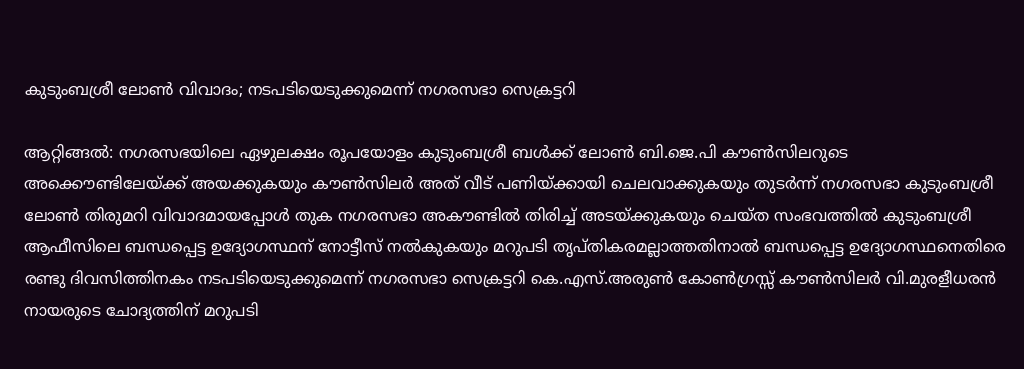കുടുംബശ്രീ ലോണ്‍ വിവാദം; നടപടിയെടുക്കുമെന്ന് നഗരസഭാ സെക്രട്ടറി

ആറ്റിങ്ങല്‍: നഗരസഭയിലെ ഏഴുലക്ഷം രൂപയോളം കുടുംബശ്രീ ബള്‍ക്ക് ലോണ്‍ ബി.ജെ.പി കൗണ്‍സിലറുടെ അക്കൌണ്ടിലേയ്ക്ക് അയക്കുകയും കൗണ്‍സിലര്‍ അത് വീട് പണിയ്ക്കായി ചെലവാക്കുകയും തുടര്‍ന്ന് നഗരസഭാ കുടുംബശ്രീ ലോണ്‍ തിരുമറി വിവാദമായപ്പോള്‍ തുക നഗരസഭാ അകൗണ്ടില്‍ തിരിച്ച് അടയ്ക്കുകയും ചെയ്ത സംഭവത്തില്‍ കുടുംബശ്രീ ആഫീസിലെ ബന്ധപ്പെട്ട ഉദ്യോഗസ്ഥന് നോട്ടീസ് നല്‍കുകയും മറുപടി തൃപ്തികരമല്ലാത്തതിനാല്‍ ബന്ധപ്പെട്ട ഉദ്യോഗസ്ഥനെതിരെ രണ്ടു ദിവസിത്തിനകം നടപടിയെടുക്കുമെന്ന് നഗരസഭാ സെക്രട്ടറി കെ.എസ്.അരുണ്‍ കോണ്‍ഗ്രസ്സ് കൗണ്‍സിലര്‍ വി.മുരളീധരന്‍ നായരുടെ ചോദ്യത്തിന് മറുപടി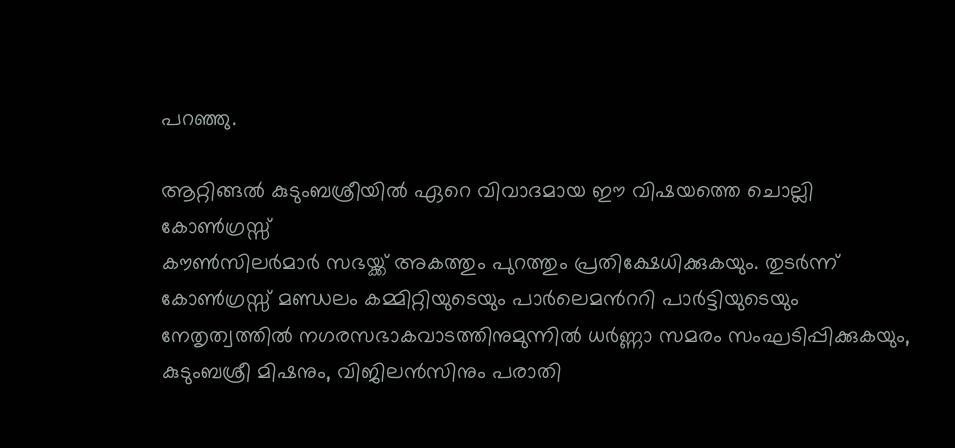പറ‍ഞ്ഞു.

ആറ്റിങ്ങല്‍ കുടുംബശ്രീയില്‍ ഏറെ വിവാദമായ ഈ വിഷയത്തെ ചൊല്ലി കോണ്‍ഗ്രസ്സ്
കൗണ്‍സിലര്‍മാര്‍ സഭയ്ക്ക് അകത്തും പുറത്തും പ്രതിക്ഷേധിക്കുകയും. തുടര്‍ന്ന് കോണ്‍ഗ്രസ്സ് മണ്ഡലം കമ്മിറ്റിയുടെയും പാര്‍ലെമന്‍ററി പാര്‍ട്ടിയുടെയും നേതൃത്വത്തില്‍ നഗരസഭാകവാടത്തിനുമുന്നില്‍ ധര്‍ണ്ണാ സമരം സംഘടിപ്പിക്കുകയും, കുടുംബശ്രീ മിഷനും, വിജിലന്‍സിനും പരാതി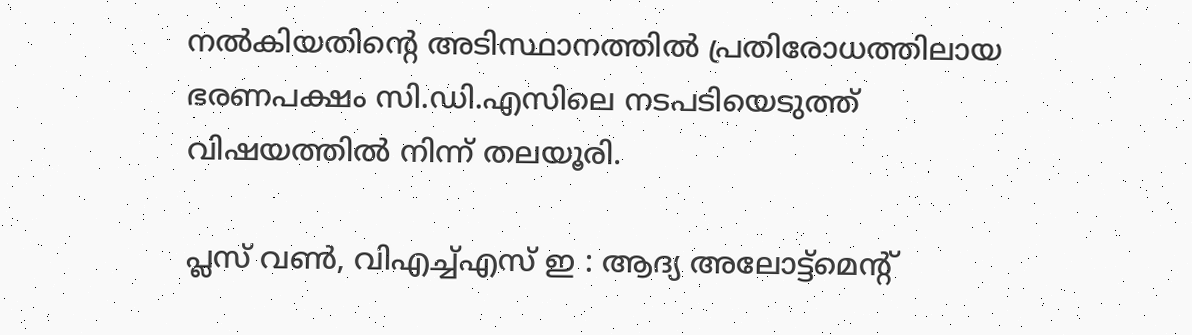നല്‍കിയതിന്‍റെ അടിസ്ഥാനത്തില്‍ പ്രതിരോധത്തിലായ ഭരണപക്ഷം സി.ഡി.എസിലെ നടപടിയെടുത്ത് വിഷയത്തില്‍ നിന്ന് തലയൂരി.

പ്ലസ് വണ്‍, വിഎച്ച്എസ് ഇ : ആദ്യ അലോട്ട്‌മെന്റ്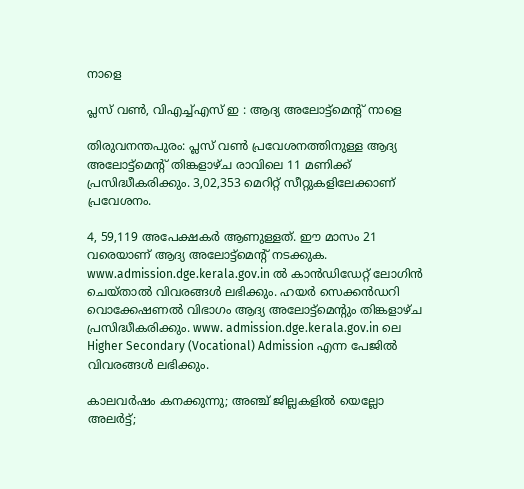നാളെ

പ്ലസ് വണ്‍, വിഎച്ച്എസ് ഇ : ആദ്യ അലോട്ട്‌മെന്റ് നാളെ

തിരുവനന്തപുരം: പ്ലസ് വണ്‍ പ്രവേശനത്തിനുള്ള ആദ്യ അലോട്ട്‌മെന്റ് തിങ്കളാഴ്ച രാവിലെ 11 മണിക്ക് പ്രസിദ്ധീകരിക്കും. 3,02,353 മെറിറ്റ് സീറ്റുകളിലേക്കാണ് പ്രവേശനം.

4, 59,119 അപേക്ഷകര്‍ ആണുള്ളത്. ഈ മാസം 21 വരെയാണ് ആദ്യ അലോട്ട്‌മെന്റ് നടക്കുക. www.admission.dge.kerala.gov.in ല്‍ കാന്‍ഡിഡേറ്റ് ലോഗിന്‍ ചെയ്താല്‍ വിവരങ്ങള്‍ ലഭിക്കും. ഹയര്‍ സെക്കന്‍ഡറി വൊക്കേഷണല്‍ വിഭാഗം ആദ്യ അലോട്ട്‌മെന്റും തിങ്കളാഴ്ച പ്രസിദ്ധീകരിക്കും. www. admission.dge.kerala.gov.in ലെ Higher Secondary (Vocational) Admission എന്ന പേജില്‍ വിവരങ്ങള്‍ ലഭിക്കും.

കാലവർഷം കനക്കുന്നു; അഞ്ച് ജില്ലകളിൽ യെല്ലോ അലർട്ട്;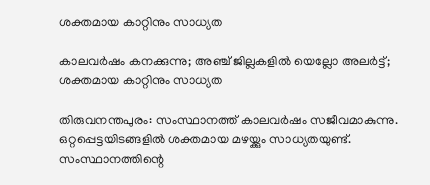ശക്തമായ കാറ്റിനും സാധ്യത

കാലവർഷം കനക്കുന്നു; അഞ്ച് ജില്ലകളിൽ യെല്ലോ അലർട്ട്; ശക്തമായ കാറ്റിനും സാധ്യത

തിരുവനന്തപുരം: സംസ്ഥാനത്ത് കാലവർഷം സജീവമാകുന്നു. ഒറ്റപ്പെട്ടയിടങ്ങളിൽ ശക്തമായ മഴയ്ക്കും സാധ്യതയുണ്ട്. സംസ്ഥാനത്തിന്റെ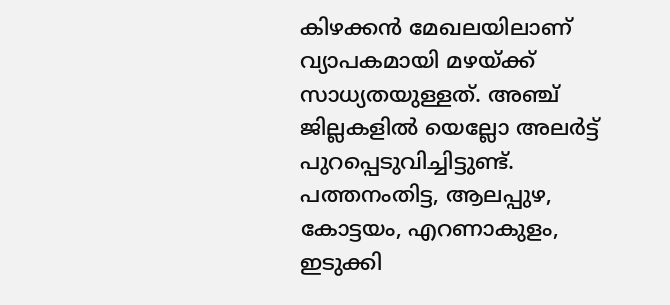കിഴക്കൻ മേഖലയിലാണ് വ്യാപകമായി മഴയ്ക്ക് സാധ്യതയുള്ളത്. അഞ്ച് ജില്ലകളിൽ യെല്ലോ അലർട്ട് പുറപ്പെടുവിച്ചിട്ടുണ്ട്.
പത്തനംതിട്ട, ആലപ്പുഴ, കോട്ടയം, എറണാകുളം, ഇടുക്കി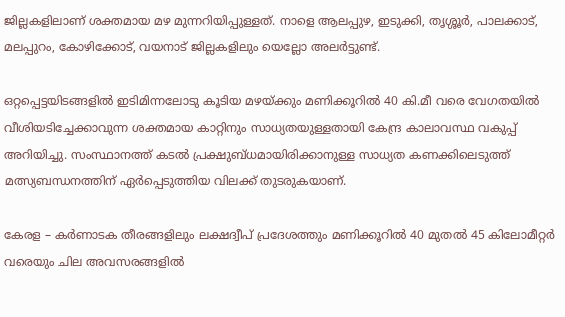ജില്ലകളിലാണ് ശക്തമായ മഴ മുന്നറിയിപ്പുള്ളത്. നാളെ ആലപ്പുഴ, ഇടുക്കി, തൃശ്ശൂർ, പാലക്കാട്, മലപ്പുറം, കോഴിക്കോട്, വയനാട് ജില്ലകളിലും യെല്ലോ അലർട്ടുണ്ട്.

ഒറ്റപ്പെട്ടയിടങ്ങളിൽ ഇടിമിന്നലോടു കൂടിയ മഴയ്ക്കും മണിക്കൂറിൽ 40 കി.മീ വരെ വേഗതയിൽ വീശിയടിച്ചേക്കാവുന്ന ശക്തമായ കാറ്റിനും സാധ്യതയുള്ളതായി കേന്ദ്ര കാലാവസ്ഥ വകുപ്പ് അറിയിച്ചു. സംസ്ഥാനത്ത് കടൽ പ്രക്ഷുബ്‌ധമായിരിക്കാനുള്ള സാധ്യത കണക്കിലെടുത്ത് മത്സ്യബന്ധനത്തിന് ഏർപ്പെടുത്തിയ വിലക്ക് തുടരുകയാണ്.

കേരള – കർണാടക തീരങ്ങളിലും ലക്ഷദ്വീപ് പ്രദേശത്തും മണിക്കൂറിൽ 40 മുതൽ 45 കിലോമീറ്റർ വരെയും ചില അവസരങ്ങളിൽ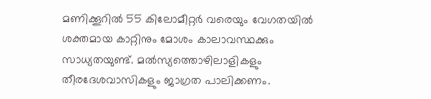മണിക്കൂറിൽ 55 കിലോമീറ്റർ വരെയും വേഗതയിൽ ശക്തമായ കാറ്റിനും മോശം കാലാവസ്ഥക്കും സാധ്യതയുണ്ട്. മൽസ്യത്തൊഴിലാളികളും തീരദേശവാസികളും ജാഗ്രത പാലിക്കണം.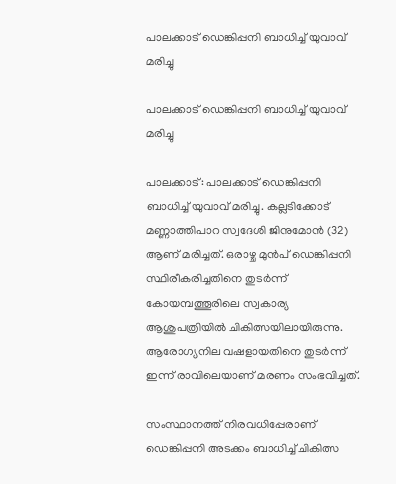പാലക്കാട് ഡെങ്കിപ്പനി ബാധിച്ച് യുവാവ് മരിച്ചു

പാലക്കാട് ഡെങ്കിപ്പനി ബാധിച്ച് യുവാവ് മരിച്ചു

പാലക്കാട്: പാലക്കാട് ഡെങ്കിപ്പനി ബാധിച്ച് യുവാവ് മരിച്ചു. കല്ലടിക്കോട് മണ്ണാത്തിപാറ സ്വദേശി ജിനുമോന്‍ (32) ആണ് മരിച്ചത്. ഒരാഴ്ച മുന്‍പ് ഡെങ്കിപ്പനി സ്ഥിരീകരിച്ചതിനെ തുടര്‍ന്ന് കോയമ്പത്തൂരിലെ സ്വകാര്യ ആശുപത്രിയില്‍ ചികിത്സയിലായിരുന്നു. ആരോഗ്യനില വഷളായതിനെ തുടര്‍ന്ന് ഇന്ന് രാവിലെയാണ് മരണം സംഭവിച്ചത്.

സംസ്ഥാനത്ത് നിരവധിപ്പേരാണ് ഡെങ്കിപ്പനി അടക്കം ബാധിച്ച് ചികിത്സ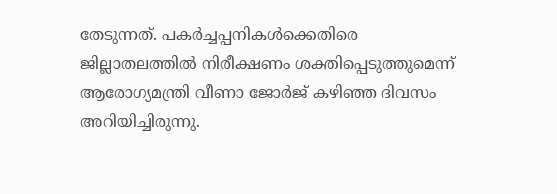തേടുന്നത്. പകര്‍ച്ചപ്പനികള്‍ക്കെതിരെ ജില്ലാതലത്തില്‍ നിരീക്ഷണം ശക്തിപ്പെടുത്തുമെന്ന് ആരോഗ്യമന്ത്രി വീണാ ജോര്‍ജ് കഴിഞ്ഞ ദിവസം അറിയിച്ചിരുന്നു.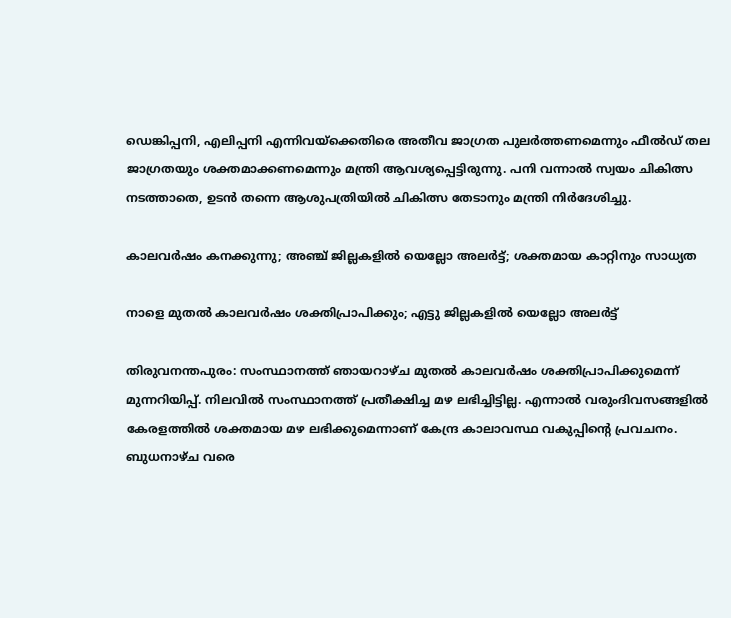ഡെങ്കിപ്പനി, എലിപ്പനി എന്നിവയ്‌ക്കെതിരെ അതീവ ജാഗ്രത പുലര്‍ത്തണമെന്നും ഫീൽഡ് തല ജാഗ്രതയും ശക്തമാക്കണമെന്നും മന്ത്രി ആവശ്യപ്പെട്ടിരുന്നു. പനി വന്നാല്‍ സ്വയം ചികിത്സ നടത്താതെ, ഉടന്‍ തന്നെ ആശുപത്രിയില്‍ ചികിത്സ തേടാനും മന്ത്രി നിര്‍ദേശിച്ചു.

കാലവർഷം കനക്കുന്നു; അഞ്ച് ജില്ലകളിൽ യെല്ലോ അലർട്ട്; ശക്തമായ കാറ്റിനും സാധ്യത

നാളെ മുതല്‍ കാലവര്‍ഷം ശക്തിപ്രാപിക്കും; എട്ടു ജില്ലകളില്‍ യെല്ലോ അലര്‍ട്ട്

തിരുവനന്തപുരം: സംസ്ഥാനത്ത് ഞായറാഴ്ച മുതല്‍ കാലവര്‍ഷം ശക്തിപ്രാപിക്കുമെന്ന് മുന്നറിയിപ്പ്. നിലവില്‍ സംസ്ഥാനത്ത് പ്രതീക്ഷിച്ച മഴ ലഭിച്ചിട്ടില്ല. എന്നാല്‍ വരുംദിവസങ്ങളില്‍ കേരളത്തില്‍ ശക്തമായ മഴ ലഭിക്കുമെന്നാണ് കേന്ദ്ര കാലാവസ്ഥ വകുപ്പിന്റെ പ്രവചനം. ബുധനാഴ്ച വരെ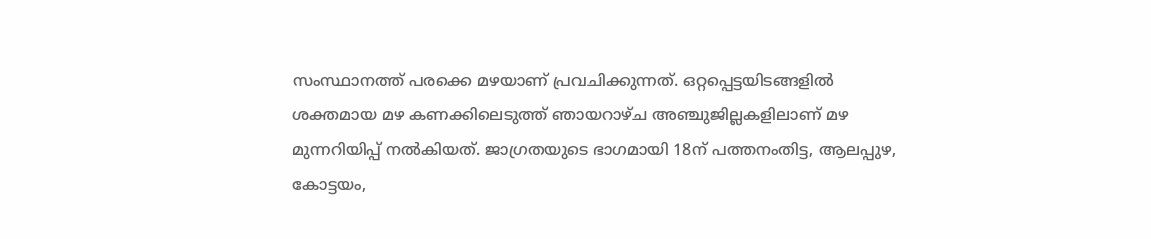സംസ്ഥാനത്ത് പരക്കെ മഴയാണ് പ്രവചിക്കുന്നത്. ഒറ്റപ്പെട്ടയിടങ്ങളില്‍ ശക്തമായ മഴ കണക്കിലെടുത്ത് ഞായറാഴ്ച അഞ്ചുജില്ലകളിലാണ് മഴ മുന്നറിയിപ്പ് നല്‍കിയത്. ജാഗ്രതയുടെ ഭാഗമായി 18ന് പത്തനംതിട്ട, ആലപ്പുഴ, കോട്ടയം,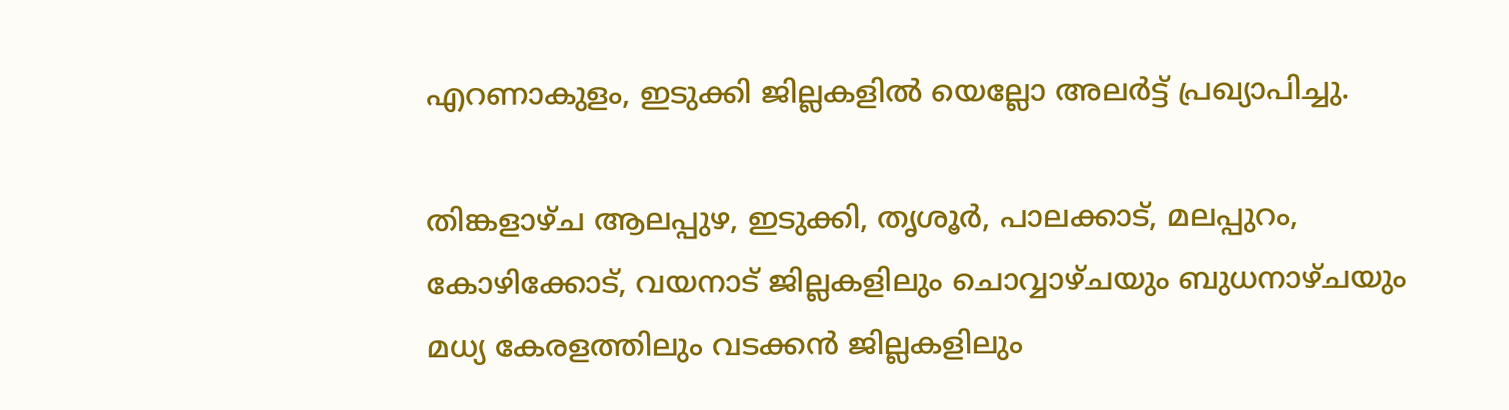എറണാകുളം, ഇടുക്കി ജില്ലകളില്‍ യെല്ലോ അലര്‍ട്ട് പ്രഖ്യാപിച്ചു.

തിങ്കളാഴ്ച ആലപ്പുഴ, ഇടുക്കി, തൃശൂര്‍, പാലക്കാട്, മലപ്പുറം, കോഴിക്കോട്, വയനാട് ജില്ലകളിലും ചൊവ്വാഴ്ചയും ബുധനാഴ്ചയും മധ്യ കേരളത്തിലും വടക്കന്‍ ജില്ലകളിലും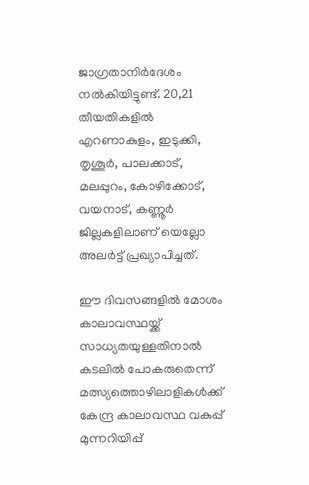ജാഗ്രതാനിര്‍ദേശം നല്‍കിയിട്ടുണ്ട്. 20,21 തീയതികളില്‍ എറണാകുളം, ഇടുക്കി, തൃശൂര്‍, പാലക്കാട്, മലപ്പുറം, കോഴിക്കോട്, വയനാട്, കണ്ണൂര്‍ ജില്ലകളിലാണ് യെല്ലോ അലര്‍ട്ട് പ്രഖ്യാപിച്ചത്.

ഈ ദിവസങ്ങളില്‍ മോശം കാലാവസ്ഥയ്ക്ക് സാധ്യതയുള്ളതിനാല്‍ കടലില്‍ പോകരുതെന്ന് മത്സ്യത്തൊഴിലാളികള്‍ക്ക് കേന്ദ്ര കാലാവസ്ഥ വകുപ്പ് മുന്നറിയിപ്പ്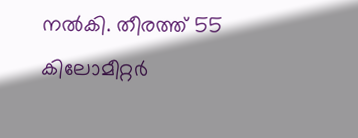നല്‍കി. തീരത്ത് 55 കിലോമീറ്റര്‍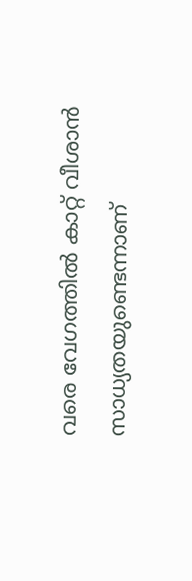വരെ വേഗത്തില്‍ കാറ്റ് വീശാന്‍ സാധ്യതയുണ്ടെന്നാണ്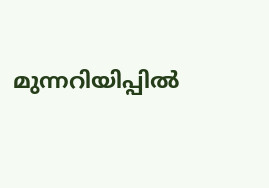മുന്നറിയിപ്പില്‍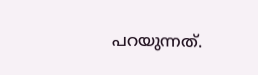പറയുന്നത്.